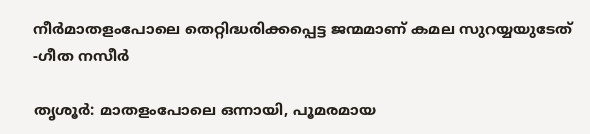നീർമാതളംപോലെ തെറ്റിദ്ധരിക്കപ്പെട്ട ജന്മമാണ് കമല സുറയ്യയുടേത് -ഗീത നസീർ

തൃശൂർ: മാതളംപോലെ ഒന്നായി, പൂമരമായ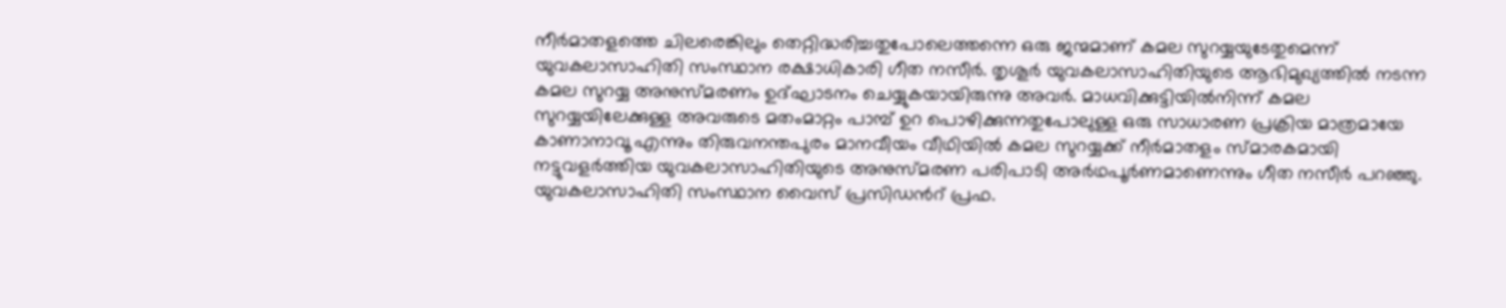നീർമാതളത്തെ ചിലരെങ്കിലും തെറ്റിദ്ധരിച്ചതുപോലെത്തന്നെ ഒരു ജന്മമാണ് കമല സുറയ്യയുടേതുമെന്ന് യുവകലാസാഹിതി സംസ്ഥാന രക്ഷാധികാരി ഗീത നസീർ. തൃശൂർ യുവകലാസാഹിതിയുടെ ആഭിമുഖ്യത്തിൽ നടന്ന കമല സുറയ്യ അനുസ്മരണം ഉദ്ഘാടനം ചെയ്യുകയായിരുന്നു അവർ. മാധവിക്കുട്ടിയിൽനിന്ന് കമല സുറയ്യയിലേക്കുള്ള അവരുടെ മതംമാറ്റം പാമ്പ് ഉറ പൊഴിക്കുന്നതുപോലുള്ള ഒരു സാധാരണ പ്രക്രിയ മാത്രമായേ കാണാനാവൂ എന്നും തിരുവനന്തപുരം മാനവീയം വീഥിയിൽ കമല സുറയ്യക്ക് നീർമാതളം സ്മാരകമായി നട്ടുവളർത്തിയ യുവകലാസാഹിതിയുടെ അനുസ്മരണ പരിപാടി അർഥപൂർണമാണെന്നും ഗീത നസീർ പറഞ്ഞു. യുവകലാസാഹിതി സംസ്ഥാന വൈസ് പ്രസിഡന്‍റ് പ്രഫ.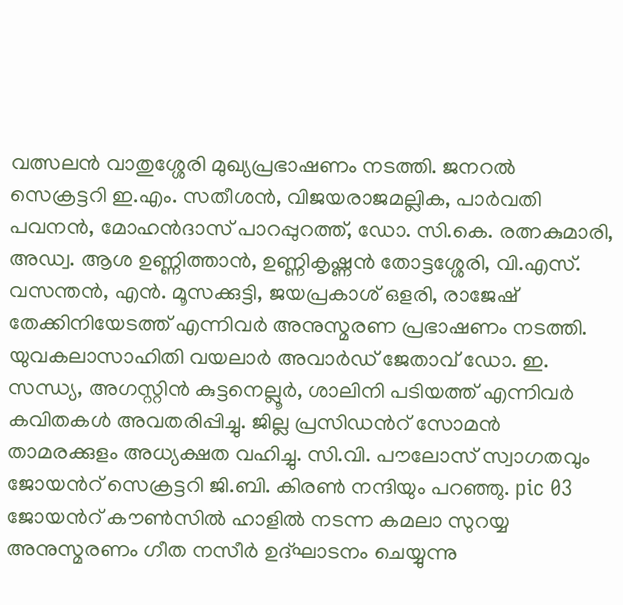വത്സലൻ വാതുശ്ശേരി മുഖ്യപ്രഭാഷണം നടത്തി. ജനറൽ സെക്രട്ടറി ഇ.എം. സതീശൻ, വിജയരാജമല്ലിക, പാർവതി പവനൻ, മോഹൻദാസ് പാറപ്പുറത്ത്, ഡോ. സി.കെ. രത്നകുമാരി, അഡ്വ. ആശ ഉണ്ണിത്താൻ, ഉണ്ണികൃഷ്ണൻ തോട്ടശ്ശേരി, വി.എസ്. വസന്തൻ, എൻ. മൂസക്കുട്ടി, ജയപ്രകാശ് ഒളരി, രാജേഷ് തേക്കിനിയേടത്ത് എന്നിവർ അനുസ്മരണ പ്രഭാഷണം നടത്തി. യുവകലാസാഹിതി വയലാർ അവാർഡ് ജേതാവ് ഡോ. ഇ. സന്ധ്യ, അഗസ്റ്റിൻ കുട്ടനെല്ലൂർ, ശാലിനി പടിയത്ത് എന്നിവർ കവിതകൾ അവതരിപ്പിച്ചു. ജില്ല പ്രസിഡന്‍റ് സോമൻ താമരക്കുളം അധ്യക്ഷത വഹിച്ചു. സി.വി. പൗലോസ്‌ സ്വാഗതവും ജോയന്‍റ് സെക്രട്ടറി ജി.ബി. കിരൺ നന്ദിയും പറഞ്ഞു. pic 03 ജോയന്‍റ് കൗൺസിൽ ഹാളിൽ നടന്ന കമലാ സുറയ്യ അനുസ്മരണം ഗീത നസീർ ഉദ്ഘാടനം ചെയ്യുന്നു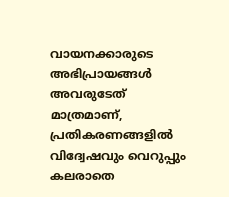വായനക്കാരുടെ അഭിപ്രായങ്ങള്‍ അവരുടേത് മാത്രമാണ്, പ്രതികരണങ്ങളിൽ വിദ്വേഷവും വെറുപ്പും കലരാതെ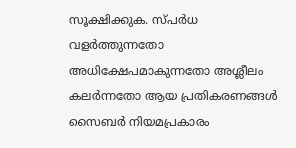സൂക്ഷിക്കുക. സ്പർധ വളർത്തുന്നതോ അധിക്ഷേപമാകുന്നതോ അശ്ലീലം കലർന്നതോ ആയ പ്രതികരണങ്ങൾ സൈബർ നിയമപ്രകാരം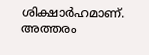ശിക്ഷാർഹമാണ്. അത്തരം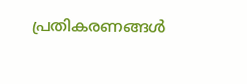പ്രതികരണങ്ങൾ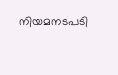നിയമനടപടി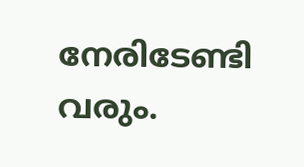നേരിടേണ്ടി വരും.